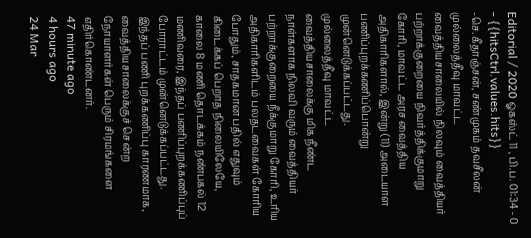Editorial / 2020 ஓகஸ்ட் 11 , பி.ப. 01:34 - 0 - {{hitsCtrl.values.hits}}
-செ.கீதாஞ்சன், சண்முகம் தவசீலன்
முல்லைத்தீவு மாவட்ட வைத்தியசாலையில் நிலவும் வைத்தியர் பற்றாக்குறையை நிவர்த்திக்குமாறு கோரி, மாவட்ட அரச வைத்திய அதிகாரிகளால், இன்று (11) அடையாள பணிப்புறக்கணிப்பொன்று முன்னெடுக்கப்பட்டது.
முல்லைத்தீவு மாவட்ட வைத்தியசாலைக்கு மிக நீண்ட நாள்களாக நிலவி வரும் வைத்தியர் பற்றாக்குறையை நீக்குமாறு கோரி, உரிய அதிகாரிகளிடம் பலதடவைகள் கோரிய போதும், சாதகமான பதில் எதுவும் கிடைக்கப் பெறாத நிலையிலேயே, காலை 8 மணி தொடக்கம் நண்பகல் 12 மணிவரை, இந்தப் பணிப்புறக்கணிப்புப் போராட்டம் முன்னெடுக்கப்பட்டது.
இந்தப் பணி புறக்கணிப்பு காரணமாக, வைத்தியசாலைக்குச் சென்ற நோயாளர்கள் பெரும் சிரமங்களை எதிர்கொண்டனர்.
47 minute ago
4 hours ago
24 Mar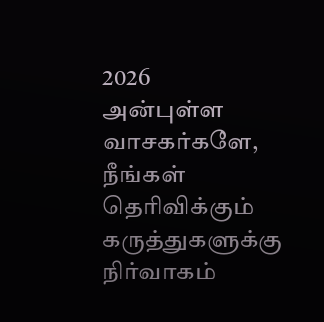2026
அன்புள்ள வாசகர்களே,
நீங்கள் தெரிவிக்கும் கருத்துகளுக்கு நிர்வாகம்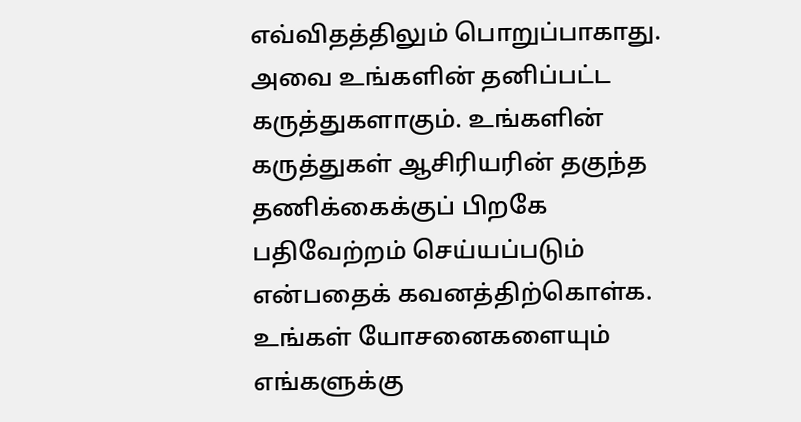எவ்விதத்திலும் பொறுப்பாகாது. அவை உங்களின் தனிப்பட்ட கருத்துகளாகும். உங்களின் கருத்துகள் ஆசிரியரின் தகுந்த தணிக்கைக்குப் பிறகே பதிவேற்றம் செய்யப்படும் என்பதைக் கவனத்திற்கொள்க. உங்கள் யோசனைகளையும் எங்களுக்கு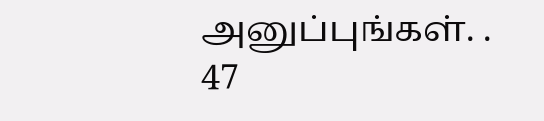அனுப்புங்கள். .
47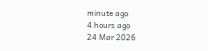minute ago
4 hours ago
24 Mar 2026